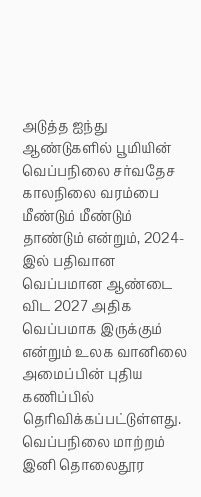அடுத்த ஐந்து ஆண்டுகளில் பூமியின் வெப்பநிலை சர்வதேச காலநிலை வரம்பை மீண்டும் மீண்டும் தாண்டும் என்றும், 2024-இல் பதிவான வெப்பமான ஆண்டை விட 2027 அதிக வெப்பமாக இருக்கும் என்றும் உலக வானிலை அமைப்பின் புதிய கணிப்பில் தெரிவிக்கப்பட்டுள்ளது.
வெப்பநிலை மாற்றம் இனி தொலைதூர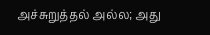அச்சுறுத்தல் அல்ல; அது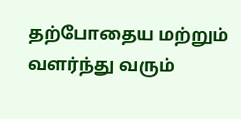தற்போதைய மற்றும் வளர்ந்து வரும்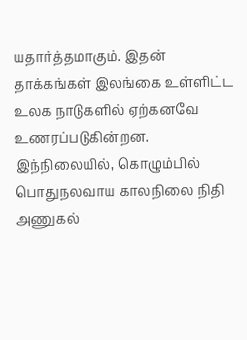யதார்த்தமாகும். இதன் தாக்கங்கள் இலங்கை உள்ளிட்ட உலக நாடுகளில் ஏற்கனவே உணரப்படுகின்றன. இந்நிலையில், கொழும்பில் பொதுநலவாய காலநிலை நிதி அணுகல்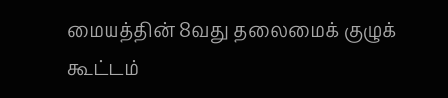மையத்தின் 8வது தலைமைக் குழுக் கூட்டம்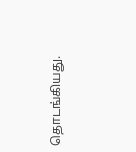தொடங்கியது.